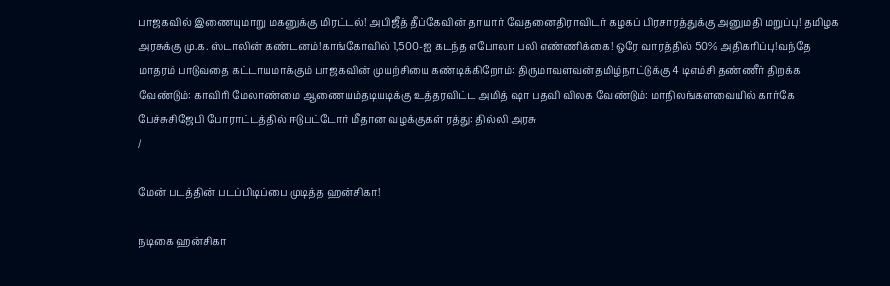பாஜகவில் இணையுமாறு மகனுக்கு மிரட்டல்! அபிஜீத் தீப்கேவின் தாயார் வேதனைதிராவிடர் கழகப் பிரசாரத்துக்கு அனுமதி மறுப்பு! தமிழக அரசுக்கு மு.க. ஸ்டாலின் கண்டனம்!காங்கோவில் 1,500-ஐ கடந்த எபோலா பலி எண்ணிக்கை! ஒரே வாரத்தில் 50% அதிகரிப்பு!வந்தே மாதரம் பாடுவதை கட்டாயமாக்கும் பாஜகவின் முயற்சியை கண்டிக்கிறோம்: திருமாவளவன்தமிழ்நாட்டுக்கு 4 டிஎம்சி தண்ணீர் திறக்க வேண்டும்: காவிரி மேலாண்மை ஆணையம்தடியடிக்கு உத்தரவிட்ட அமித் ஷா பதவி விலக வேண்டும்: மாநிலங்களவையில் கார்கே பேச்சுசிஜேபி போராட்டத்தில் ஈடுபட்டோர் மீதான வழக்குகள் ரத்து: தில்லி அரசு
/

மேன் படத்தின் படப்பிடிப்பை முடித்த ஹன்சிகா!

நடிகை ஹன்சிகா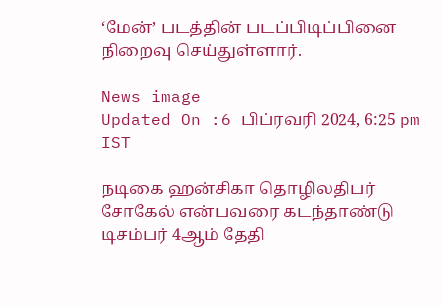‘மேன்’ படத்தின் படப்பிடிப்பினை நிறைவு செய்துள்ளார்.

News image
Updated On :6 பிப்ரவரி 2024, 6:25 pm IST

நடிகை ஹன்சிகா தொழிலதிபர் சோகேல் என்பவரை கடந்தாண்டு டிசம்பர் 4ஆம் தேதி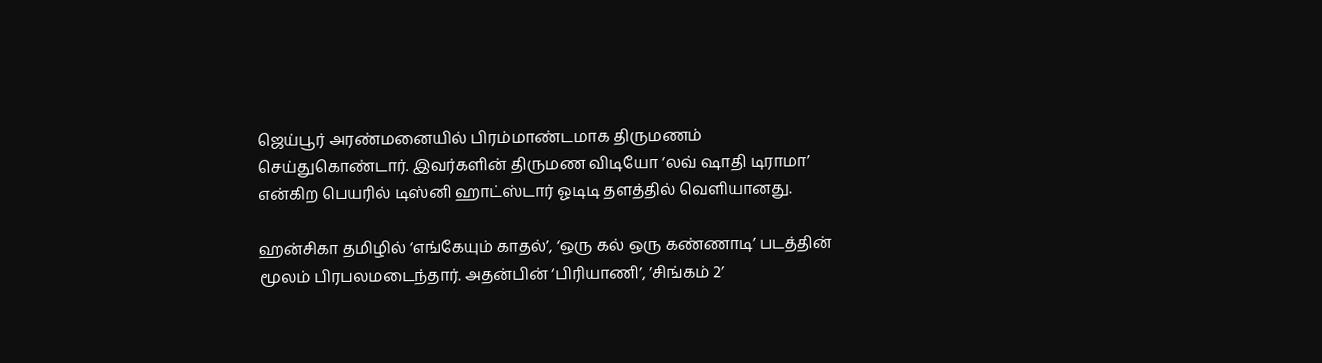ஜெய்பூர் அரண்மனையில் பிரம்மாண்டமாக திருமணம் செய்துகொண்டார். இவர்களின் திருமண விடியோ ‘லவ் ஷாதி டிராமா’ என்கிற பெயரில் டிஸ்னி ஹாட்ஸ்டார் ஓடிடி தளத்தில் வெளியானது.

ஹன்சிகா தமிழில் ‘எங்கேயும் காதல்’, ‘ஒரு கல் ஒரு கண்ணாடி’ படத்தின் மூலம் பிரபலமடைந்தார். அதன்பின் ‘பிரியாணி’, ’சிங்கம் 2’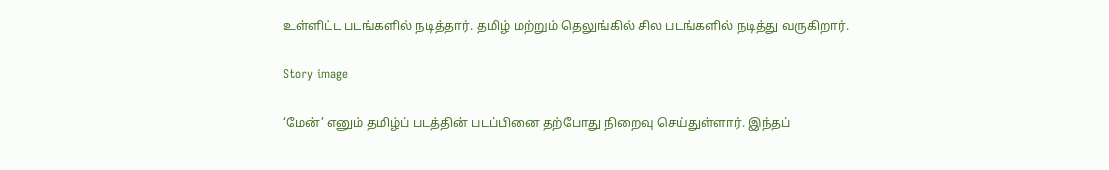உள்ளிட்ட படங்களில் நடித்தார். தமிழ் மற்றும் தெலுங்கில் சில படங்களில் நடித்து வருகிறார்.

Story image

‘மேன்’ எனும் தமிழ்ப் படத்தின் படப்பினை தற்போது நிறைவு செய்துள்ளார். இந்தப்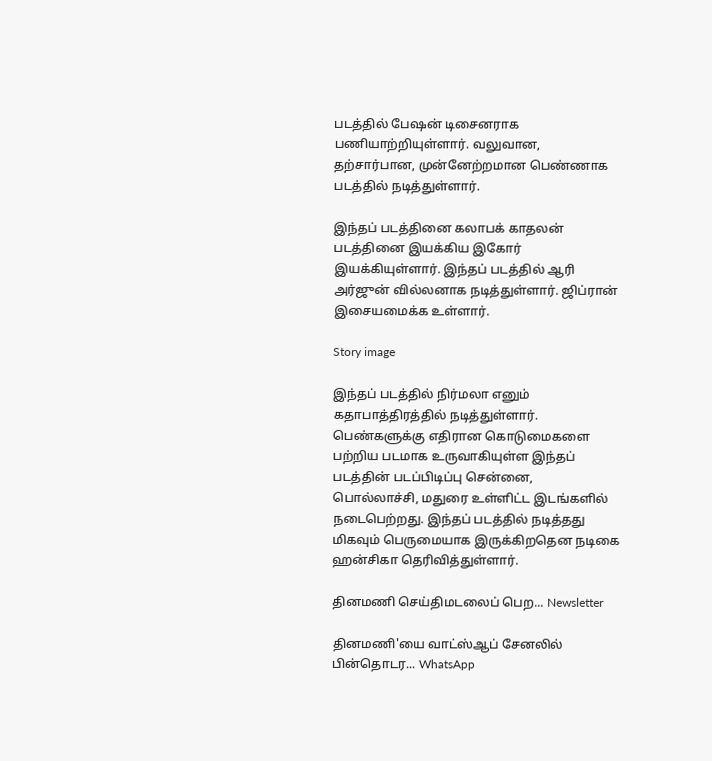படத்தில் பேஷன் டிசைனராக பணியாற்றியுள்ளார். வலுவான, தற்சார்பான, முன்னேற்றமான பெண்ணாக படத்தில் நடித்துள்ளார்.

இந்தப் படத்தினை கலாபக் காதலன் படத்தினை இயக்கிய இகோர் இயக்கியுள்ளார். இந்தப் படத்தில் ஆரி அர்ஜுன் வில்லனாக நடித்துள்ளார். ஜிப்ரான் இசையமைக்க உள்ளார்.

Story image

இந்தப் படத்தில் நிர்மலா எனும் கதாபாத்திரத்தில் நடித்துள்ளார். பெண்களுக்கு எதிரான கொடுமைகளை பற்றிய படமாக உருவாகியுள்ள இந்தப் படத்தின் படப்பிடிப்பு சென்னை, பொல்லாச்சி, மதுரை உள்ளிட்ட இடங்களில் நடைபெற்றது. இந்தப் படத்தில் நடித்தது மிகவும் பெருமையாக இருக்கிறதென நடிகை ஹன்சிகா தெரிவித்துள்ளார்.

தினமணி செய்திமடலைப் பெற... Newsletter

தினமணி'யை வாட்ஸ்ஆப் சேனலில் பின்தொடர... WhatsApp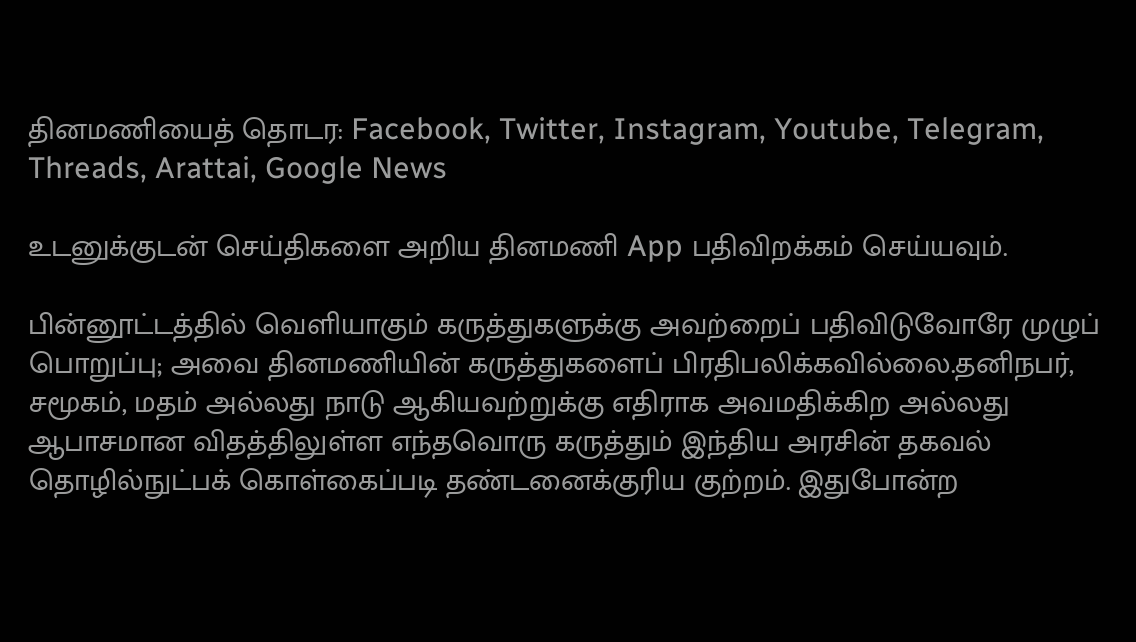தினமணியைத் தொடர: Facebook, Twitter, Instagram, Youtube, Telegram, Threads, Arattai, Google News

உடனுக்குடன் செய்திகளை அறிய தினமணி App பதிவிறக்கம் செய்யவும்.

பின்னூட்டத்தில் வெளியாகும் கருத்துகளுக்கு அவற்றைப் பதிவிடுவோரே முழுப் பொறுப்பு; அவை தினமணியின் கருத்துகளைப் பிரதிபலிக்கவில்லை.தனிநபர், சமூகம், மதம் அல்லது நாடு ஆகியவற்றுக்கு எதிராக அவமதிக்கிற அல்லது ஆபாசமான விதத்திலுள்ள எந்தவொரு கருத்தும் இந்திய அரசின் தகவல் தொழில்நுட்பக் கொள்கைப்படி தண்டனைக்குரிய குற்றம். இதுபோன்ற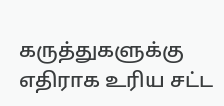கருத்துகளுக்கு எதிராக உரிய சட்ட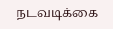நடவடிக்கை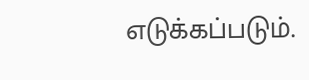எடுக்கப்படும்.